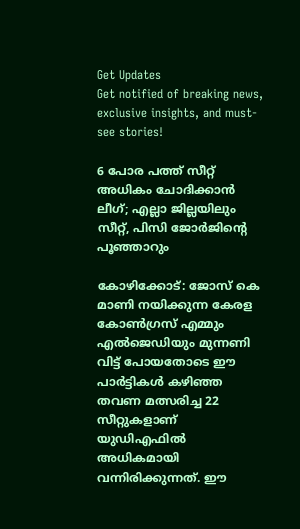Get Updates
Get notified of breaking news, exclusive insights, and must-see stories!

6 പോര പത്ത് സീറ്റ് അധികം ചോദിക്കാന്‍ ലീഗ്; എല്ലാ ജില്ലയിലും സീറ്റ്, പിസി ജോര്‍ജിന്‍റെ പൂഞ്ഞാറും

കോഴിക്കോട്: ജോസ് കെ മാണി നയിക്കുന്ന കേരള കോണ്‍ഗ്രസ് എമ്മും എല്‍ജെഡിയും മുന്നണി വിട്ട് പോയതോടെ ഈ പാര്‍ട്ടികള്‍ കഴിഞ്ഞ തവണ മത്സരിച്ച 22 സീറ്റുകളാണ് യുഡിഎഫില്‍ അധികമായി വന്നിരിക്കുന്നത്. ഈ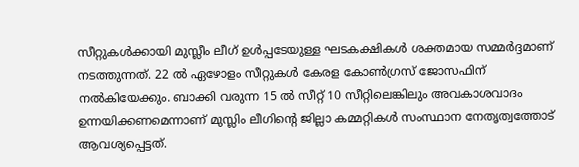സീറ്റുകള്‍ക്കായി മുസ്ലീം ലീഗ് ഉള്‍പ്പടേയുള്ള ഘടകക്ഷികള്‍ ശക്തമായ സമ്മര്‍ദ്ദമാണ് നടത്തുന്നത്. 22 ല്‍ ഏഴോളം സീറ്റുകള്‍ കേരള കോണ്‍ഗ്രസ് ജോസഫിന് നല്‍കിയേക്കും. ബാക്കി വരുന്ന 15 ല്‍ സീറ്റ് 10 സീറ്റിലെങ്കിലും അവകാശവാദം ഉന്നയിക്കണമെന്നാണ് മുസ്ലിം ലീഗിന്‍റെ ജില്ലാ കമ്മറ്റികള്‍ സംസ്ഥാന നേതൃത്വത്തോട് ആവശ്യപ്പെട്ടത്.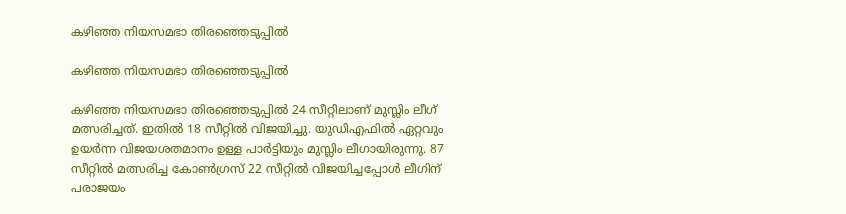കഴിഞ്ഞ നിയസമഭാ തിരഞ്ഞെടുപ്പില്‍

കഴിഞ്ഞ നിയസമഭാ തിരഞ്ഞെടുപ്പില്‍

കഴിഞ്ഞ നിയസമഭാ തിരഞ്ഞെടുപ്പില്‍ 24 സീറ്റിലാണ് മുസ്ലിം ലീഗ് മത്സരിച്ചത്. ഇതില്‍ 18 സീറ്റില്‍ വിജയിച്ചു. യുഡിഎഫില്‍ ഏറ്റവും ഉയര്‍ന്ന വിജയശതമാനം ഉള്ള പാര്‍ട്ടിയും മുസ്ലിം ലീഗായിരുന്നു. 87 സീറ്റില്‍ മത്സരിച്ച കോണ്‍ഗ്രസ് 22 സീറ്റില്‍ വിജയിച്ചപ്പോള്‍ ലീഗിന് പരാജയം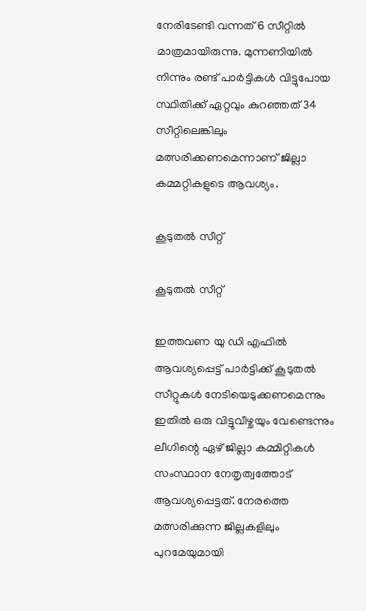നേരിടേണ്ടി വന്നത് 6 സീറ്റില്‍ മാത്രമായിരുന്നു. മുന്നണിയില്‍ നിന്നും രണ്ട് പാര്‍ട്ടികള്‍ വിട്ടുപോയ സ്ഥിതിക്ക് ഏറ്റവും കുറഞ്ഞത് 34 സീറ്റിലെങ്കിലും മത്സരിക്കണമെന്നാണ് ജില്ലാ കമ്മറ്റികളുടെ ആവശ്യം.

കൂടുതല്‍ സീറ്റ്

കൂടുതല്‍ സീറ്റ്

ഇത്തവണ യു ഡി എഫില്‍ ആവശ്യപ്പെട്ട് പാര്‍ട്ടിക്ക് കൂടുതല്‍ സീറ്റുകള്‍ നേടിയെടുക്കണമെന്നും ഇതില്‍ ഒരു വിട്ടുവീഴ്ചയും വേണ്ടെന്നും ലീഗിന്റെ ഏഴ് ജില്ലാ കമ്മിറ്റികള്‍ സംസ്ഥാന നേതൃത്വത്തോട് ആവശ്യപ്പെട്ടത്. നേരത്തെ മത്സരിക്കുന്ന ജില്ലകളിലും പുറമേയുമായി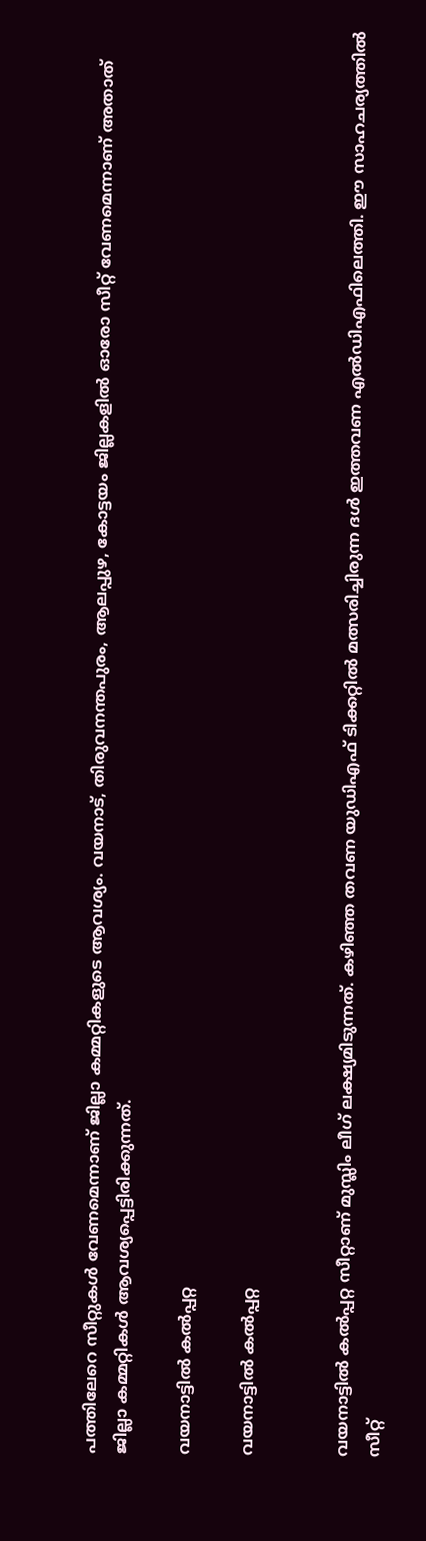പത്തിലേറെ സീറ്റുകള്‍ വേണമെന്നാണ് ജില്ലാ കമ്മറ്റികളുടെ ആവശ്യം. വയനാട്, തിരുവനന്തപുരം, ആലപ്പുഴ, കോട്ടയം ജില്ലകളിൽ ഓരോ സീറ്റ് വേണമെന്നാണ് അതാത് ജില്ലാ കമ്മറ്റികള്‍ ആവശ്യപ്പെട്ടിരിക്കുന്നത്.

വയനാട്ടില്‍ കല്‍പ്പറ്റ

വയനാട്ടില്‍ കല്‍പ്പറ്റ


വയനാട്ടില്‍ കല്‍പ്പറ്റ സീറ്റാണ് മുസ്ലിം ലീഗ് ലക്ഷ്യമിടുന്നത്. കഴിഞ്ഞ തവണ യുഡിഎഫ് ടിക്കറ്റില്‍ മത്സരിച്ചിരുന്ന ദള്‍ ഇത്തവണ എല്‍ഡിഎഫിലെത്തി. ഈ സാഹചര്യത്തില്‍ സീറ്റ്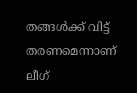തങ്ങള്‍ക്ക് വിട്ട് തരണമെന്നാണ് ലീഗ്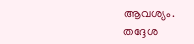ആവശ്യം. തദ്ദേശ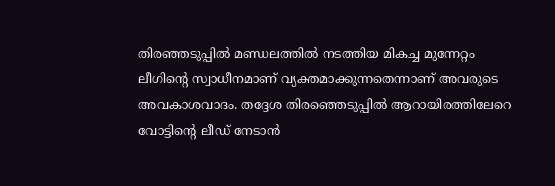തിരഞ്ഞടുപ്പില്‍ മണ്ഡലത്തില്‍ നടത്തിയ മികച്ച മുന്നേറ്റം ലീഗിന്‍റെ സ്വാധീനമാണ് വ്യക്തമാക്കുന്നതെന്നാണ് അവരുടെ അവകാശവാദം. തദ്ദേശ തിരഞ്ഞെടുപ്പില്‍ ആറായിരത്തിലേറെ വോട്ടിന്‍റെ ലീഡ് നേടാന്‍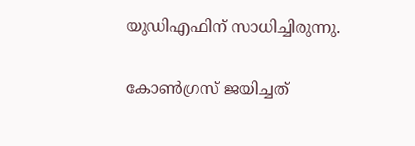യുഡിഎഫിന് സാധിച്ചിരുന്നു.

കോണ്‍ഗ്രസ് ജയിച്ചത്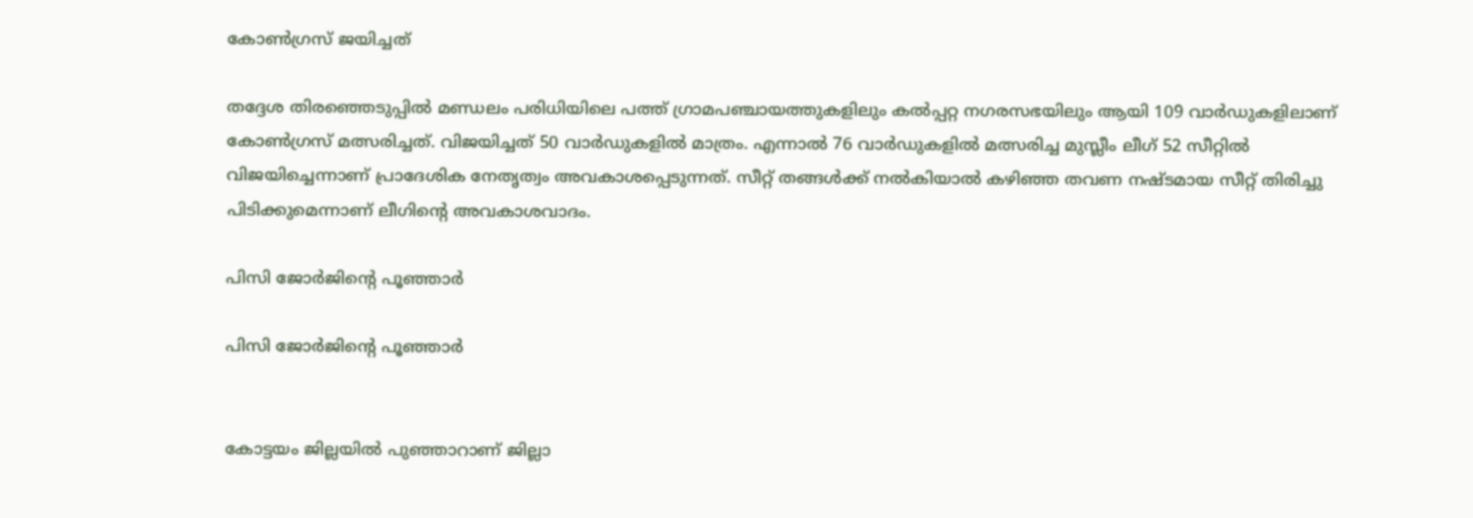കോണ്‍ഗ്രസ് ജയിച്ചത്

തദ്ദേശ തിരഞ്ഞെടുപ്പില്‍ മണ്ഡലം പരിധിയിലെ പത്ത് ഗ്രാമപഞ്ചായത്തുകളിലും കൽപ്പറ്റ നഗരസഭയിലും ആയി 109 വാര്‍ഡുകളിലാണ് കോണ്‍ഗ്രസ് മത്സരിച്ചത്. വിജയിച്ചത് 50 വാര്‍ഡുകളില്‍ മാത്രം. എന്നാല്‍ 76 വാര്‍ഡുകളില്‍ മത്സരിച്ച മുസ്ലീം ലീഗ് 52 സീറ്റില്‍ വിജയിച്ചെന്നാണ് പ്രാദേശിക നേതൃത്വം അവകാശപ്പെടുന്നത്. സീറ്റ് തങ്ങള്‍ക്ക് നല്‍കിയാല്‍ കഴിഞ്ഞ തവണ നഷ്ടമായ സീറ്റ് തിരിച്ചു പിടിക്കുമെന്നാണ് ലീഗിന്‍റെ അവകാശവാദം.

പിസി ജോര്‍ജിന്‍റെ പൂഞ്ഞാര്‍

പിസി ജോര്‍ജിന്‍റെ പൂഞ്ഞാര്‍


കോട്ടയം ജില്ലയില്‍ പുഞ്ഞാറാണ് ജില്ലാ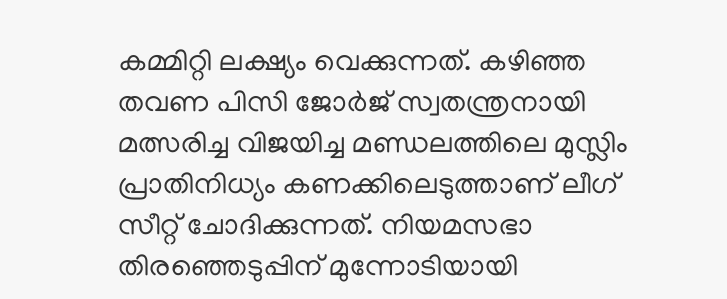കമ്മിറ്റി ലക്ഷ്യം വെക്കുന്നത്. കഴിഞ്ഞ തവണ പിസി ജോര്‍ജ് സ്വതന്ത്രനായി മത്സരിച്ച വിജയിച്ച മണ്ഡലത്തിലെ മുസ്ലിം പ്രാതിനിധ്യം കണക്കിലെടുത്താണ് ലീഗ് സീറ്റ് ചോദിക്കുന്നത്. നിയമസഭാ തിരഞ്ഞെടുപ്പിന് മുന്നോടിയായി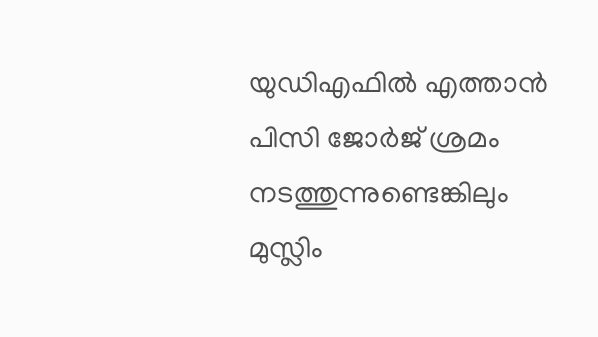യുഡിഎഫില്‍ എത്താന്‍ പിസി ജോര്‍ജ് ശ്രമം നടത്തുന്നുണ്ടെങ്കിലും മുസ്ലിം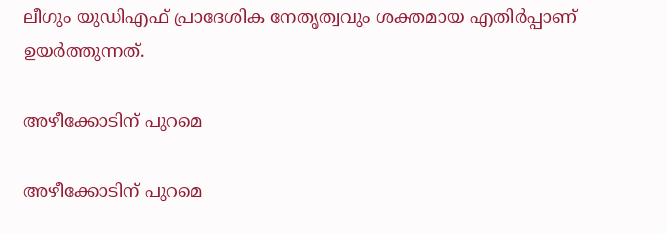ലീഗും യുഡിഎഫ് പ്രാദേശിക നേതൃത്വവും ശക്തമായ എതിര്‍പ്പാണ് ഉയര്‍ത്തുന്നത്.

അഴീക്കോടിന് പുറമെ

അഴീക്കോടിന് പുറമെ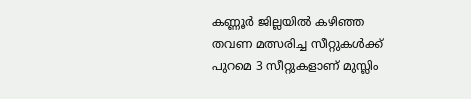കണ്ണൂര്‍ ജില്ലയില്‍ കഴിഞ്ഞ തവണ മത്സരിച്ച സീറ്റുകള്‍ക്ക് പുറമെ 3 സീറ്റുകളാണ് മുസ്ലിം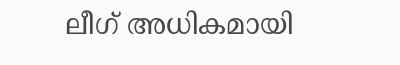ലീഗ് അധികമായി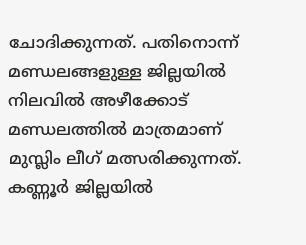ചോദിക്കുന്നത്. പതിനൊന്ന് മണ്ഡലങ്ങളുള്ള ജില്ലയില്‍ നിലവില്‍ അഴീക്കോട് മണ്ഡലത്തില്‍ മാത്രമാണ് മുസ്ലിം ലീഗ് മത്സരിക്കുന്നത്. കണ്ണൂര്‍ ജില്ലയില്‍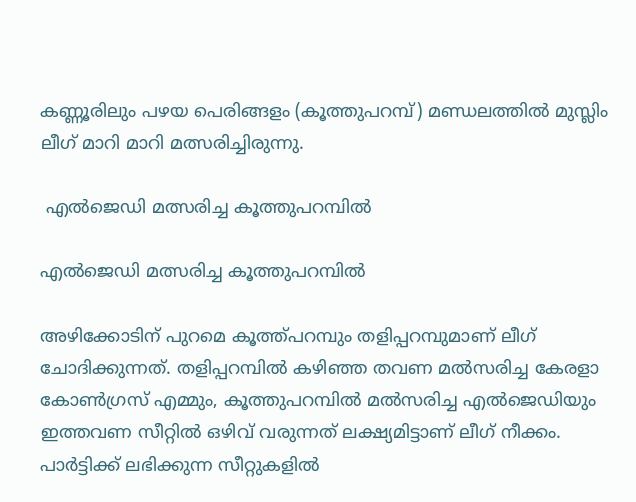കണ്ണൂരിലും പഴയ പെരിങ്ങളം (കൂത്തുപറമ്പ്) മണ്ഡലത്തില്‍ മുസ്ലിം ലീഗ് മാറി മാറി മത്സരിച്ചിരുന്നു.

 എല്‍ജെഡി മത്സരിച്ച കൂത്തുപറമ്പിൽ

എല്‍ജെഡി മത്സരിച്ച കൂത്തുപറമ്പിൽ

അഴിക്കോടിന് പുറമെ കൂത്ത്പറമ്പും തളിപ്പറമ്പുമാണ് ലീഗ് ചോദിക്കുന്നത്. തളിപ്പറമ്പിൽ കഴി‍ഞ്ഞ തവണ മൽസരിച്ച കേരളാ കോൺഗ്രസ് എമ്മും, കൂത്തുപറമ്പിൽ മൽസരിച്ച എൽജെഡിയും ഇത്തവണ സീറ്റില്‍ ഒഴിവ് വരുന്നത് ലക്ഷ്യമിട്ടാണ് ലീഗ് നീക്കം. പാര്‍ട്ടിക്ക് ലഭിക്കുന്ന സീറ്റുകളില്‍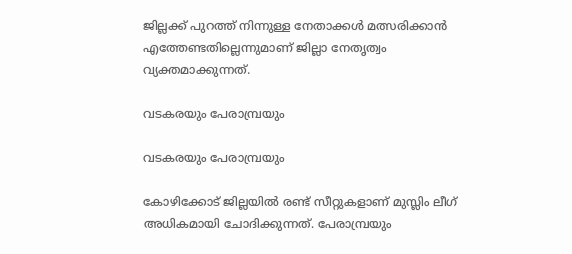ജില്ലക്ക് പുറത്ത് നിന്നുള്ള നേതാക്കള്‍ മത്സരിക്കാന്‍ എത്തേണ്ടതില്ലെന്നുമാണ് ജില്ലാ നേതൃത്വം വ്യക്തമാക്കുന്നത്.

വടകരയും പേരാമ്പ്രയും

വടകരയും പേരാമ്പ്രയും

കോഴിക്കോട് ജില്ലയില്‍ രണ്ട് സീറ്റുകളാണ് മുസ്ലിം ലീഗ് അധികമായി ചോദിക്കുന്നത്. പേരാമ്പ്രയും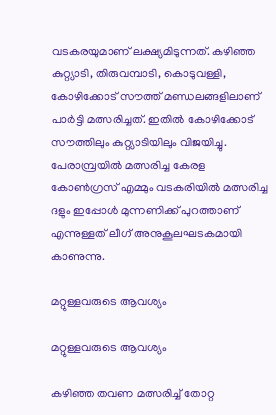വടകരയുമാണ് ലക്ഷ്യമിടുന്നത്. കഴിഞ്ഞ കുറ്റ്യാടി, തിരുവമ്പാടി, കൊടുവള്ളി, കോഴിക്കോട് സൗത്ത് മണ്ഡലങ്ങളിലാണ് പാര്‍ട്ടി മത്സരിച്ചത്. ഇതില്‍ കോഴിക്കോട് സൗത്തിലും കുറ്റ്യാടിയിലും വിജയിച്ചു. പേരാമ്പ്രയില്‍ മത്സരിച്ച കേരള കോണ്‍ഗ്രസ് എമ്മും വടകരിയില്‍ മത്സരിച്ച ദളും ഇപ്പോള്‍ മുന്നണിക്ക് പുറത്താണ് എന്നുള്ളത് ലീഗ് അനുകൂലഘടകമായി കാണുന്നു.

മറ്റുള്ളവരുടെ ആവശ്യം

മറ്റുള്ളവരുടെ ആവശ്യം

കഴിഞ്ഞ തവണ മത്സരിച്ച് തോറ്റ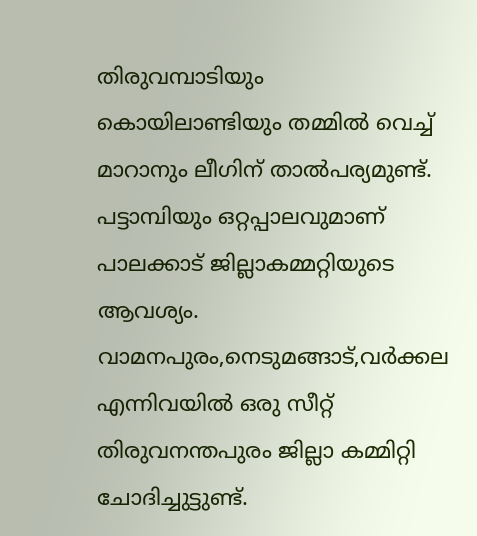തിരുവമ്പാടിയും കൊയിലാണ്ടിയും തമ്മില്‍ വെച്ച് മാറാനും ലീഗിന് താല്‍പര്യമുണ്ട്. പട്ടാമ്പിയും ഒറ്റപ്പാലവുമാണ് പാലക്കാട് ജില്ലാകമ്മറ്റിയുടെ ആവശ്യം. വാമനപുരം,നെടുമങ്ങാട്,വർക്കല എന്നിവയില്‍ ഒരു സീറ്റ് തിരുവനന്തപുരം ജില്ലാ കമ്മിറ്റി ചോദിച്ചുട്ടുണ്ട്.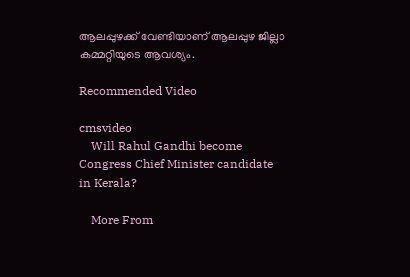ആലപ്പുഴക്ക് വേണ്ടിയാണ് ആലപ്പുഴ ജില്ലാ കമ്മറ്റിയുടെ ആവശ്യം.

Recommended Video

cmsvideo
    Will Rahul Gandhi become Congress Chief Minister candidate in Kerala?

    More From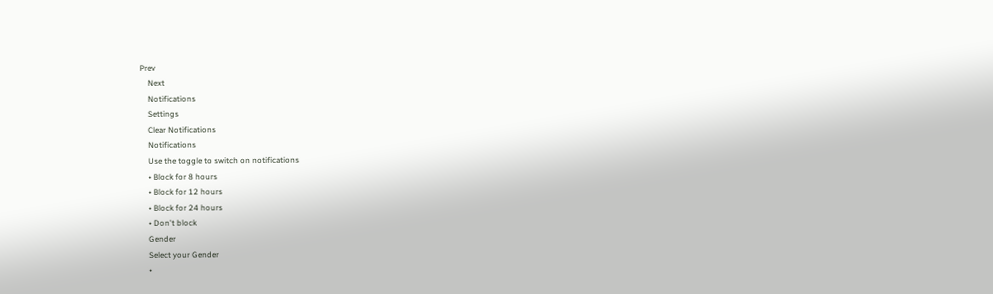Prev
    Next
    Notifications
    Settings
    Clear Notifications
    Notifications
    Use the toggle to switch on notifications
    • Block for 8 hours
    • Block for 12 hours
    • Block for 24 hours
    • Don't block
    Gender
    Select your Gender
    •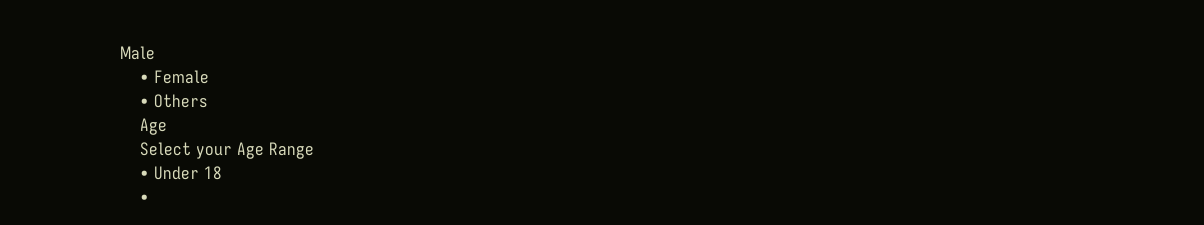Male
    • Female
    • Others
    Age
    Select your Age Range
    • Under 18
    •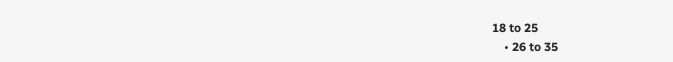18 to 25
    • 26 to 35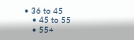• 36 to 45
    • 45 to 55
    • 55+